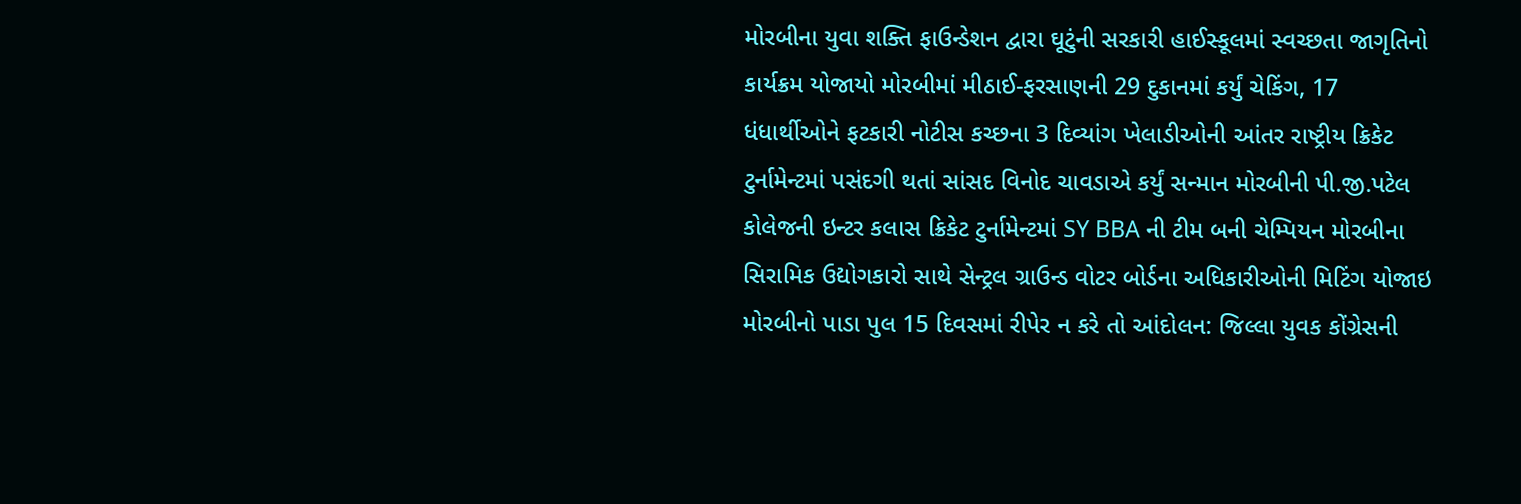મોરબીના યુવા શક્તિ ફાઉન્ડેશન દ્વારા ઘૂટુંની સરકારી હાઈસ્કૂલમાં સ્વચ્છતા જાગૃતિનો કાર્યક્રમ યોજાયો મોરબીમાં મીઠાઈ-ફરસાણની 29 દુકાનમાં કર્યું ચેકિંગ, 17 ધંધાર્થીઓને ફટકારી નોટીસ કચ્છના 3 દિવ્યાંગ ખેલાડીઓની આંતર રાષ્ટ્રીય ક્રિકેટ ટુર્નામેન્ટમાં પસંદગી થતાં સાંસદ વિનોદ ચાવડાએ કર્યું સન્માન મોરબીની પી.જી.પટેલ કોલેજની ઇન્ટર કલાસ ક્રિકેટ ટુર્નામેન્ટમાં SY BBA ની ટીમ બની ચેમ્પિયન મોરબીના સિરામિક ઉદ્યોગકારો સાથે સેન્ટ્રલ ગ્રાઉન્ડ વોટર બોર્ડના અધિકારીઓની મિટિંગ યોજાઇ મોરબીનો પાડા પુલ 15 દિવસમાં રીપેર ન કરે તો આંદોલન: જિલ્લા યુવક કોંગ્રેસની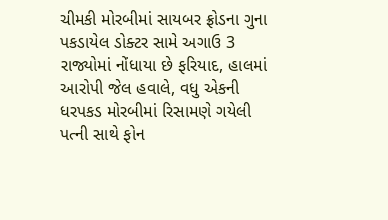ચીમકી મોરબીમાં સાયબર ફ્રોડના ગુના પકડાયેલ ડોક્ટર સામે અગાઉ 3 રાજ્યોમાં નોંધાયા છે ફરિયાદ, હાલમાં આરોપી જેલ હવાલે, વધુ એકની ધરપકડ મોરબીમાં રિસામણે ગયેલી પત્ની સાથે ફોન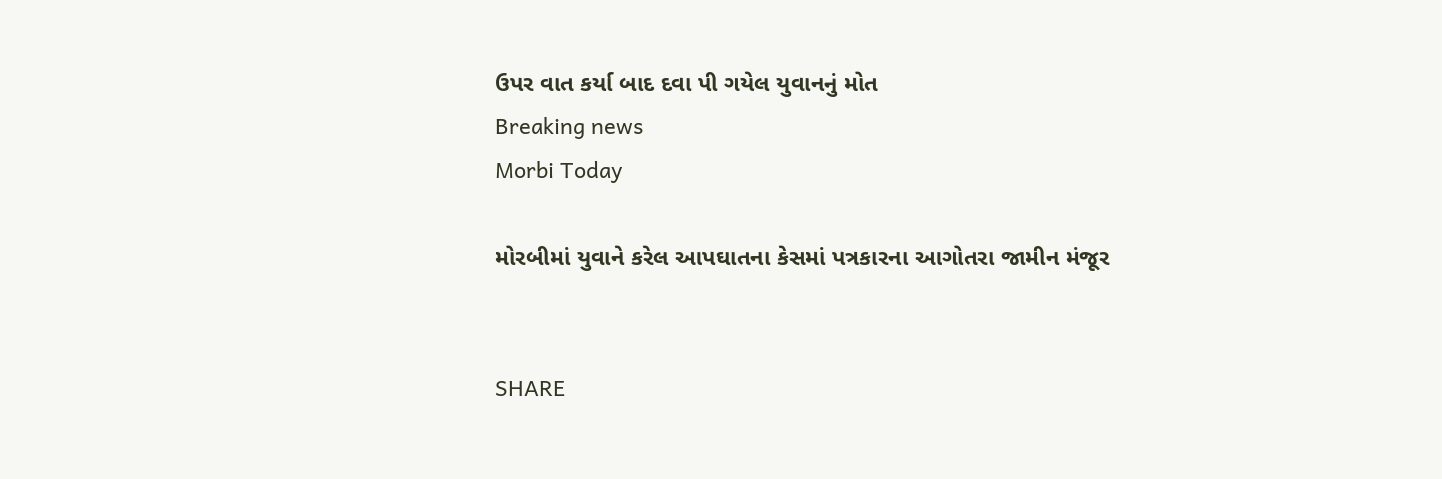ઉપર વાત કર્યા બાદ દવા પી ગયેલ યુવાનનું મોત
Breaking news
Morbi Today

મોરબીમાં યુવાને કરેલ આપઘાતના કેસમાં પત્રકારના આગોતરા જામીન મંજૂર


SHARE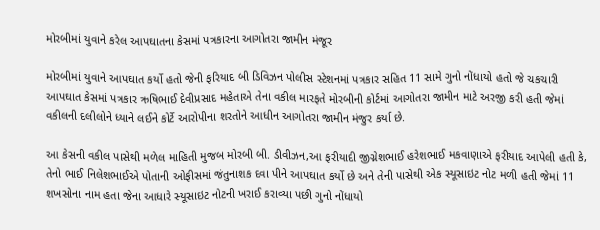મોરબીમાં યુવાને કરેલ આપઘાતના કેસમાં પત્રકારના આગોતરા જામીન મંજૂર

મોરબીમાં યુવાને આપઘાત કર્યો હતો જેની ફરિયાદ બી ડિવિઝન પોલીસ સ્ટેશનમાં પત્રકાર સહિત 11 સામે ગુનો નોંધાયો હતો જે ચકચારી આપઘાત કેસમાં પત્રકાર ઋષિભાઈ દેવીપ્રસાદ મહેતાએ તેના વકીલ મારફતે મોરબીની કોર્ટમાં આગોતરા જામીન માટે અરજી કરી હતી જેમાં વકીલની દલીલોને ધ્યાને લઈને કોર્ટે આરોપીના શરતોને આધીન આગોતરા જામીન મંજુર કર્યા છે.

આ કેસની વકીલ પાસેથી મળેલ માહિતી મુજબ મોરબી બી. ડીવીઝન,આ ફરીયાદી જીગ્નેશભાઈ હરેશભાઈ મકવાણાએ ફરીયાદ આપેલી હતી કે, તેનો ભાઈ નિલેશભાઈએ પોતાની ઓફીસમાં જંતુનાશક દવા પીને આપઘાત કર્યો છે અને તેની પાસેથી એક સ્યૂસાઇટ નોટ મળી હતી જેમાં 11 શખસોના નામ હતા જેના આધારે સ્યૂસાઇટ નોટની ખરાઈ કરાવ્યા પછી ગુનો નોંધાયો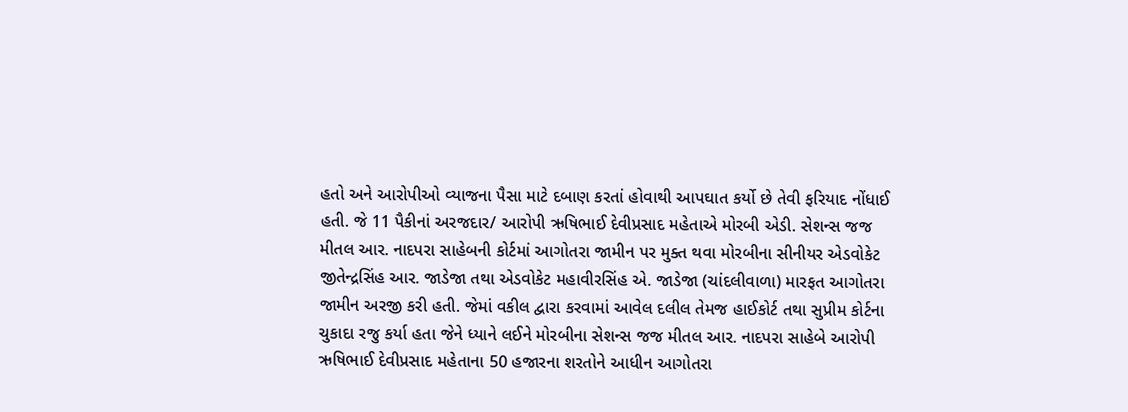હતો અને આરોપીઓ વ્યાજના પૈસા માટે દબાણ કરતાં હોવાથી આપઘાત કર્યો છે તેવી ફરિયાદ નોંધાઈ હતી. જે 11 પૈકીનાં અરજદાર/ આરોપી ઋષિભાઈ દેવીપ્રસાદ મહેતાએ મોરબી એડી. સેશન્સ જજ મીતલ આર. નાદપરા સાહેબની કોર્ટમાં આગોતરા જામીન પર મુક્ત થવા મોરબીના સીનીયર એડવોકેટ જીતેન્દ્રસિંહ આર. જાડેજા તથા એડવોકેટ મહાવીરસિંહ એ. જાડેજા (ચાંદલીવાળા) મારફત આગોતરા જામીન અરજી કરી હતી. જેમાં વકીલ દ્વારા કરવામાં આવેલ દલીલ તેમજ હાઈકોર્ટ તથા સુપ્રીમ કોર્ટના ચુકાદા રજુ કર્યા હતા જેને ધ્યાને લઈને મોરબીના સેશન્સ જજ મીતલ આર. નાદપરા સાહેબે આરોપી ઋષિભાઈ દેવીપ્રસાદ મહેતાના 50 હજારના શરતોને આધીન આગોતરા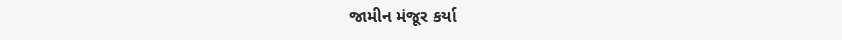જામીન મંજૂર કર્યા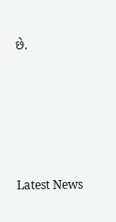છે.






Latest News